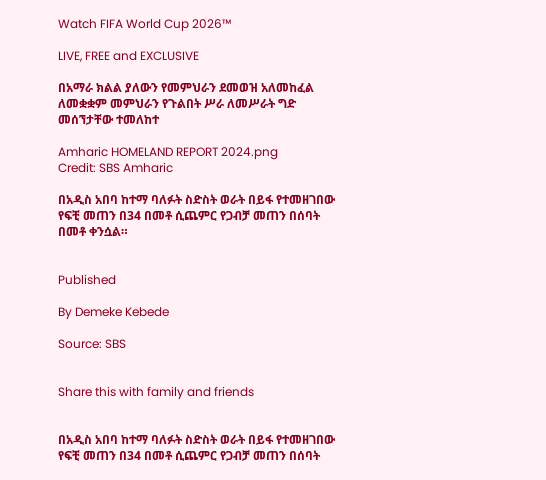Watch FIFA World Cup 2026™

LIVE, FREE and EXCLUSIVE

በአማራ ክልል ያለውን የመምህራን ደመወዝ አለመከፈል ለመቋቋም መምህራን የጉልበት ሥራ ለመሥራት ግድ መሰኘታቸው ተመለከተ

Amharic HOMELAND REPORT 2024.png
Credit: SBS Amharic

በአዲስ አበባ ከተማ ባለፉት ስድስት ወራት በይፋ የተመዘገበው የፍቺ መጠን በ34 በመቶ ሲጨምር የጋብቻ መጠን በሰባት በመቶ ቀንሷል።


Published

By Demeke Kebede

Source: SBS


Share this with family and friends


በአዲስ አበባ ከተማ ባለፉት ስድስት ወራት በይፋ የተመዘገበው የፍቺ መጠን በ34 በመቶ ሲጨምር የጋብቻ መጠን በሰባት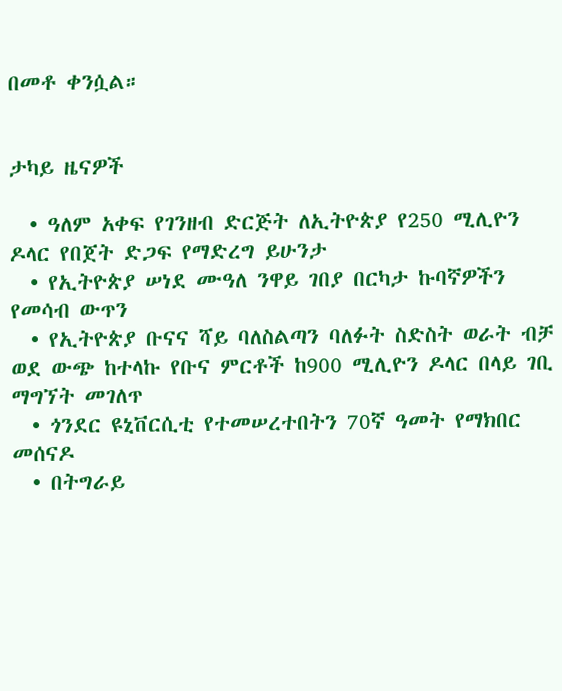በመቶ ቀንሷል።


ታካይ ዜናዎች

  • ዓለም አቀፍ የገንዘብ ድርጅት ለኢትዮጵያ የ250 ሚሊዮን ዶላር የበጀት ድጋፍ የማድረግ ይሁንታ
  • የኢትዮጵያ ሠነደ ሙዓለ ንዋይ ገበያ በርካታ ኩባኛዎችን የመሳብ ውጥን
  • የኢትዮጵያ ቡናና ሻይ ባለስልጣን ባለፉት ስድስት ወራት ብቻ ወደ ውጭ ከተላኩ የቡና ምርቶች ከ900 ሚሊዮን ዶላር በላይ ገቢ ማግኘት መገለጥ
  • ጎንደር ዩኒቨርሲቲ የተመሠረተበትን 70ኛ ዓመት የማክበር መሰናዶ
  • በትግራይ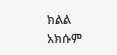ክልል አክሱም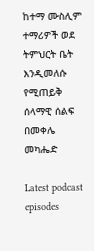ከተማ ሙስሊም ተማሪዎች ወደ ትምህርት ቤት እንዲመለሱ የሚጠይቅ ሰላማዊ ሰልፍ በመቀሌ መካሔድ

Latest podcast episodes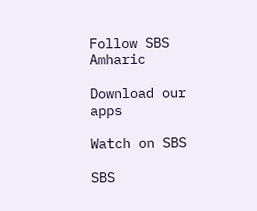Follow SBS Amharic

Download our apps

Watch on SBS

SBS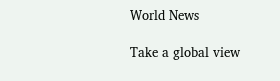World News

Take a global view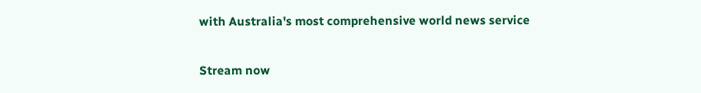with Australia's most comprehensive world news service

Stream now